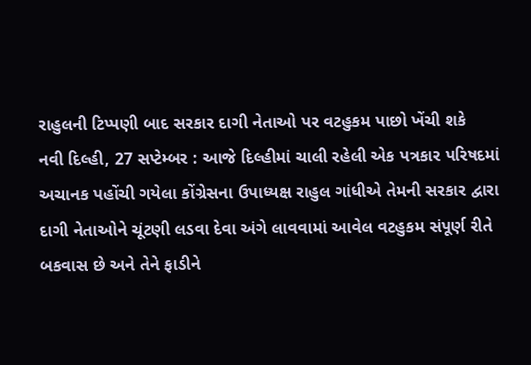રાહુલની ટિપ્પણી બાદ સરકાર દાગી નેતાઓ પર વટહુકમ પાછો ખેંચી શકે
નવી દિલ્હી, 27 સપ્ટેમ્બર : આજે દિલ્હીમાં ચાલી રહેલી એક પત્રકાર પરિષદમાં અચાનક પહોંચી ગયેલા કોંગ્રેસના ઉપાધ્યક્ષ રાહુલ ગાંધીએ તેમની સરકાર દ્વારા દાગી નેતાઓને ચૂંટણી લડવા દેવા અંગે લાવવામાં આવેલ વટહુકમ સંપૂર્ણ રીતે બકવાસ છે અને તેને ફાડીને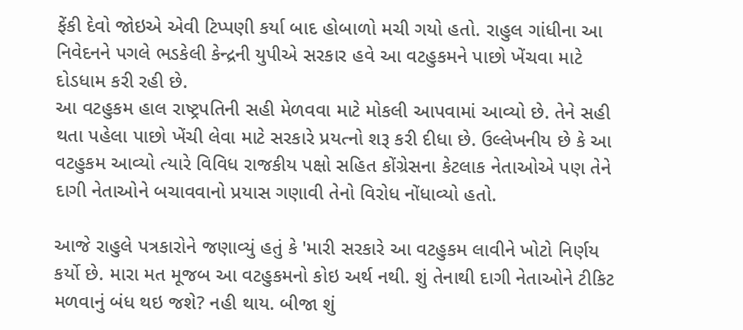ફેંકી દેવો જોઇએ એવી ટિપ્પણી કર્યા બાદ હોબાળો મચી ગયો હતો. રાહુલ ગાંધીના આ નિવેદનને પગલે ભડકેલી કેન્દ્રની યુપીએ સરકાર હવે આ વટહુકમને પાછો ખેંચવા માટે દોડધામ કરી રહી છે.
આ વટહુકમ હાલ રાષ્ટ્રપતિની સહી મેળવવા માટે મોકલી આપવામાં આવ્યો છે. તેને સહી થતા પહેલા પાછો ખેંચી લેવા માટે સરકારે પ્રયત્નો શરૂ કરી દીધા છે. ઉલ્લેખનીય છે કે આ વટહુકમ આવ્યો ત્યારે વિવિધ રાજકીય પક્ષો સહિત કોંગ્રેસના કેટલાક નેતાઓએ પણ તેને દાગી નેતાઓને બચાવવાનો પ્રયાસ ગણાવી તેનો વિરોધ નોંધાવ્યો હતો.

આજે રાહુલે પત્રકારોને જણાવ્યું હતું કે 'મારી સરકારે આ વટહુકમ લાવીને ખોટો નિર્ણય કર્યો છે. મારા મત મૂજબ આ વટહુકમનો કોઇ અર્થ નથી. શું તેનાથી દાગી નેતાઓને ટીકિટ મળવાનું બંધ થઇ જશે? નહી થાય. બીજા શું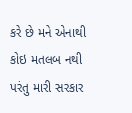કરે છે મને એનાથી કોઇ મતલબ નથી પરંતુ મારી સરકાર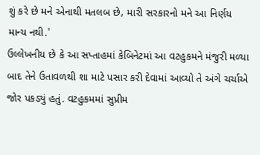શું કરે છે મને એનાથી મતલબ છે, મારી સરકારનો મને આ નિર્ણય માન્ય નથી.'
ઉલ્લેખનીય છે કે આ સપ્તાહમાં કેબિનેટમાં આ વટહુકમને મંજુરી મળ્યા બાદ તેને ઉતાવળથી શા માટે પસાર કરી દેવામાં આવ્યો તે અંગે ચર્ચાએ જોર પકડ્યું હતું. વટહુકમમાં સુપ્રીમ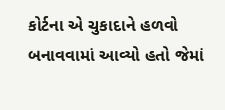કોર્ટના એ ચુકાદાને હળવો બનાવવામાં આવ્યો હતો જેમાં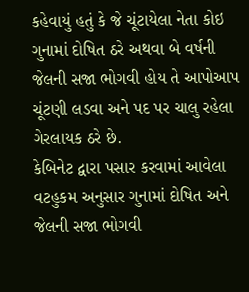કહેવાયું હતું કે જે ચૂંટાયેલા નેતા કોઇ ગુનામાં દોષિત ઠરે અથવા બે વર્ષની જેલની સજા ભોગવી હોય તે આપોઆપ ચૂંટણી લડવા અને પદ પર ચાલુ રહેલા ગેરલાયક ઠરે છે.
કેબિનેટ દ્વારા પસાર કરવામાં આવેલા વટહુકમ અનુસાર ગુનામાં દોષિત અને જેલની સજા ભોગવી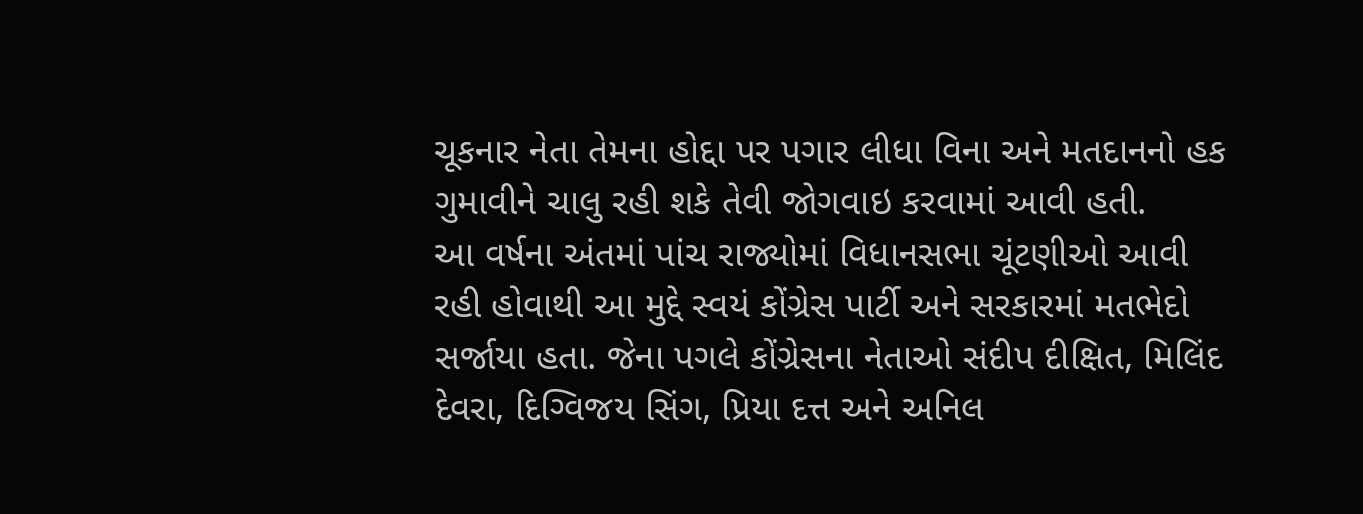ચૂકનાર નેતા તેમના હોદ્દા પર પગાર લીધા વિના અને મતદાનનો હક ગુમાવીને ચાલુ રહી શકે તેવી જોગવાઇ કરવામાં આવી હતી.
આ વર્ષના અંતમાં પાંચ રાજ્યોમાં વિધાનસભા ચૂંટણીઓ આવી રહી હોવાથી આ મુદ્દે સ્વયં કોંગ્રેસ પાર્ટી અને સરકારમાં મતભેદો સર્જાયા હતા. જેના પગલે કોંગ્રેસના નેતાઓ સંદીપ દીક્ષિત, મિલિંદ દેવરા, દિગ્વિજય સિંગ, પ્રિયા દત્ત અને અનિલ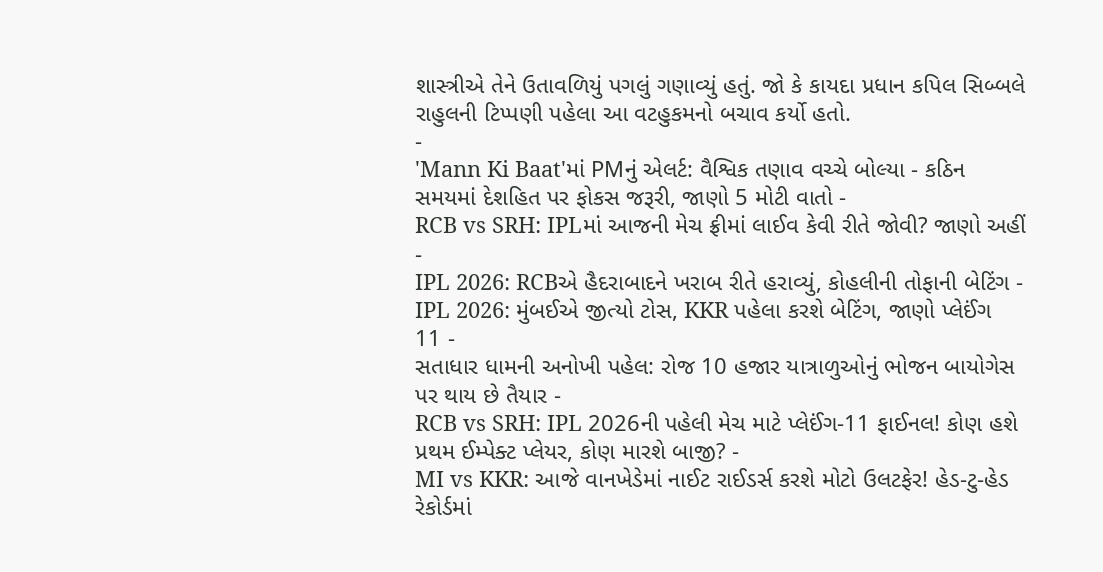શાસ્ત્રીએ તેને ઉતાવળિયું પગલું ગણાવ્યું હતું. જો કે કાયદા પ્રધાન કપિલ સિબ્બલે રાહુલની ટિપ્પણી પહેલા આ વટહુકમનો બચાવ કર્યો હતો.
-
'Mann Ki Baat'માં PMનું એલર્ટ: વૈશ્વિક તણાવ વચ્ચે બોલ્યા - કઠિન સમયમાં દેશહિત પર ફોકસ જરૂરી, જાણો 5 મોટી વાતો -
RCB vs SRH: IPLમાં આજની મેચ ફ્રીમાં લાઈવ કેવી રીતે જોવી? જાણો અહીં -
IPL 2026: RCBએ હૈદરાબાદને ખરાબ રીતે હરાવ્યું, કોહલીની તોફાની બેટિંગ -
IPL 2026: મુંબઈએ જીત્યો ટોસ, KKR પહેલા કરશે બેટિંગ, જાણો પ્લેઈંગ 11 -
સતાધાર ધામની અનોખી પહેલ: રોજ 10 હજાર યાત્રાળુઓનું ભોજન બાયોગેસ પર થાય છે તૈયાર -
RCB vs SRH: IPL 2026ની પહેલી મેચ માટે પ્લેઈંગ-11 ફાઈનલ! કોણ હશે પ્રથમ ઈમ્પેક્ટ પ્લેયર, કોણ મારશે બાજી? -
MI vs KKR: આજે વાનખેડેમાં નાઈટ રાઈડર્સ કરશે મોટો ઉલટફેર! હેડ-ટુ-હેડ રેકોર્ડમાં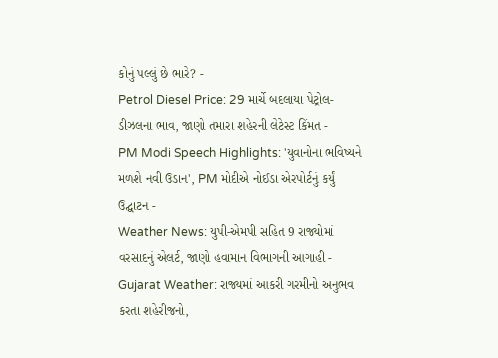કોનું પલ્લું છે ભારે? -
Petrol Diesel Price: 29 માર્ચે બદલાયા પેટ્રોલ-ડીઝલના ભાવ, જાણો તમારા શહેરની લેટેસ્ટ કિંમત -
PM Modi Speech Highlights: 'યુવાનોના ભવિષ્યને મળશે નવી ઉડાન', PM મોદીએ નોઈડા એરપોર્ટનું કર્યું ઉદ્ઘાટન -
Weather News: યુપી-એમપી સહિત 9 રાજ્યોમાં વરસાદનું એલર્ટ, જાણો હવામાન વિભાગની આગાહી -
Gujarat Weather: રાજ્યમાં આકરી ગરમીનો અનુભવ કરતા શહેરીજનો,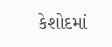કેશોદમાં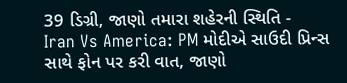39 ડિગ્રી, જાણો તમારા શહેરની સ્થિતિ -
Iran Vs America: PM મોદીએ સાઉદી પ્રિન્સ સાથે ફોન પર કરી વાત, જાણો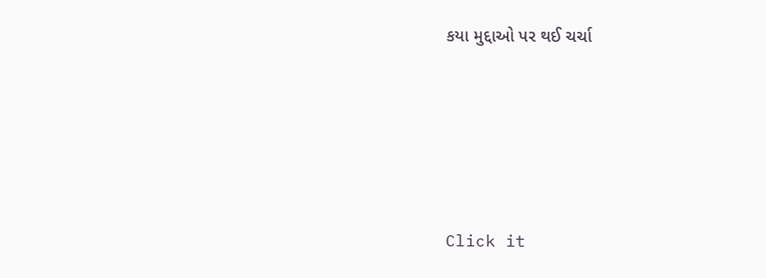કયા મુદ્દાઓ પર થઈ ચર્ચા






Click it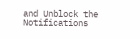and Unblock the Notifications